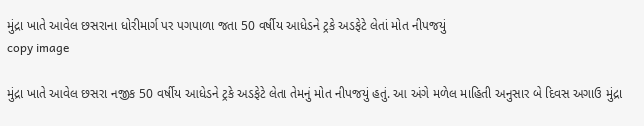મુંદ્રા ખાતે આવેલ છસરાના ધોરીમાર્ગ પર પગપાળા જતા 50 વર્ષીય આધેડને ટ્રકે અડફેટે લેતાં મોત નીપજયું
copy image

મુંદ્રા ખાતે આવેલ છસરા નજીક 50 વર્ષીય આધેડને ટ્રકે અડફેટે લેતા તેમનું મોત નીપજયું હતું. આ અંગે મળેલ માહિતી અનુસાર બે દિવસ અગાઉ મુંદ્રા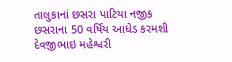તાલુકાનાં છસરા પાટિયા નજીક છસરાના 50 વર્ષિય આધેડ કરમશી દેવજીભાઇ મહેશ્વરી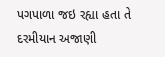પગપાળા જઇ રહ્યા હતા તે દરમીયાન અજાણી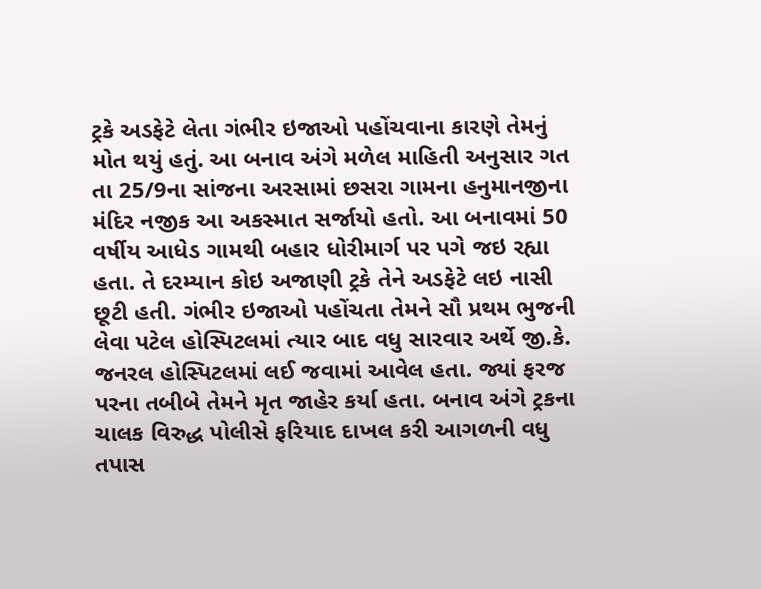ટ્રકે અડફેટે લેતા ગંભીર ઇજાઓ પહોંચવાના કારણે તેમનું મોત થયું હતું. આ બનાવ અંગે મળેલ માહિતી અનુસાર ગત તા 25/9ના સાંજના અરસામાં છસરા ગામના હનુમાનજીના મંદિર નજીક આ અકસ્માત સર્જાયો હતો. આ બનાવમાં 50 વર્ષીય આધેડ ગામથી બહાર ધોરીમાર્ગ પર પગે જઇ રહ્યા હતા. તે દરમ્યાન કોઇ અજાણી ટ્રકે તેને અડફેટે લઇ નાસી છૂટી હતી. ગંભીર ઇજાઓ પહોંચતા તેમને સૌ પ્રથમ ભુજની લેવા પટેલ હોસ્પિટલમાં ત્યાર બાદ વધુ સારવાર અર્થે જી.કે. જનરલ હોસ્પિટલમાં લઈ જવામાં આવેલ હતા. જ્યાં ફરજ પરના તબીબે તેમને મૃત જાહેર કર્યા હતા. બનાવ અંગે ટ્રકના ચાલક વિરુદ્ધ પોલીસે ફરિયાદ દાખલ કરી આગળની વધુ તપાસ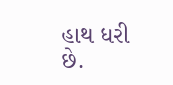હાથ ધરી છે.